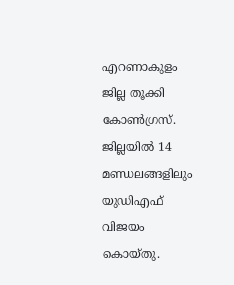എറണാകുളം ജില്ല തൂക്കി കോൺഗ്രസ്. ജില്ലയിൽ 14 മണ്ഡലങ്ങളിലും യുഡിഎഫ് വിജയം കൊയ്തു.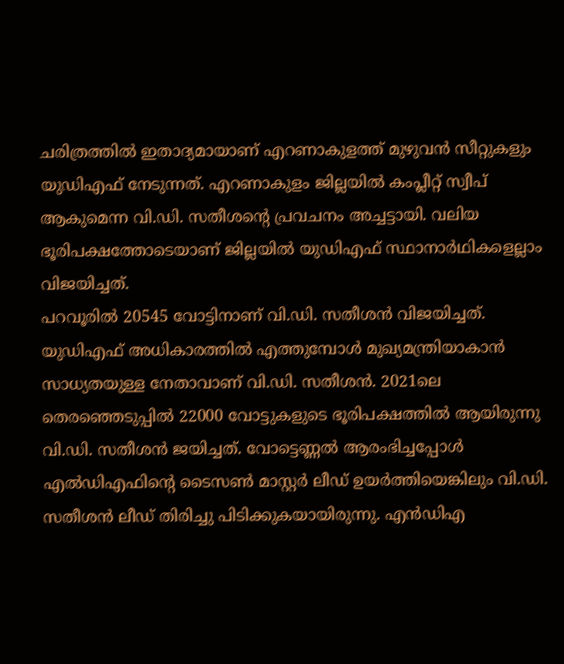ചരിത്രത്തിൽ ഇതാദ്യമായാണ് എറണാകുളത്ത് മുഴുവൻ സീറ്റുകളും യുഡിഎഫ് നേടുന്നത്. എറണാകുളം ജില്ലയിൽ കംപ്ലീറ്റ് സ്വീപ് ആകുമെന്ന വി.ഡി. സതീശന്റെ പ്രവചനം അച്ചട്ടായി. വലിയ ഭൂരിപക്ഷത്തോടെയാണ് ജില്ലയിൽ യുഡിഎഫ് സ്ഥാനാർഥികളെല്ലാം വിജയിച്ചത്.
പറവൂരിൽ 20545 വോട്ടിനാണ് വി.ഡി. സതീശൻ വിജയിച്ചത്. യുഡിഎഫ് അധികാരത്തിൽ എത്തുമ്പോൾ മുഖ്യമന്ത്രിയാകാൻ സാധ്യതയുള്ള നേതാവാണ് വി.ഡി. സതീശൻ. 2021ലെ തെരഞ്ഞെടുപ്പിൽ 22000 വോട്ടുകളുടെ ഭൂരിപക്ഷത്തിൽ ആയിരുന്നു വി.ഡി. സതീശൻ ജയിച്ചത്. വോട്ടെണ്ണൽ ആരംഭിച്ചപ്പോൾ എൽഡിഎഫിന്റെ ടൈസൺ മാസ്റ്റർ ലീഡ് ഉയർത്തിയെങ്കിലും വി.ഡി. സതീശൻ ലീഡ് തിരിച്ചു പിടിക്കുകയായിരുന്നു. എൻഡിഎ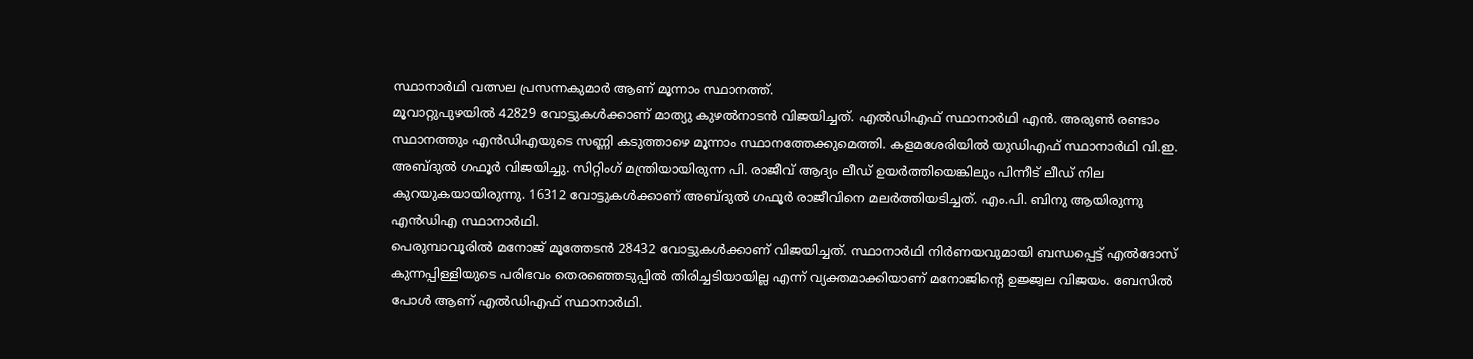സ്ഥാനാർഥി വത്സല പ്രസന്നകുമാർ ആണ് മൂന്നാം സ്ഥാനത്ത്.
മൂവാറ്റുപുഴയിൽ 42829 വോട്ടുകൾക്കാണ് മാത്യു കുഴൽനാടൻ വിജയിച്ചത്. എൽഡിഎഫ് സ്ഥാനാർഥി എൻ. അരുൺ രണ്ടാം സ്ഥാനത്തും എൻഡിഎയുടെ സണ്ണി കടുത്താഴെ മൂന്നാം സ്ഥാനത്തേക്കുമെത്തി. കളമശേരിയിൽ യുഡിഎഫ് സ്ഥാനാർഥി വി.ഇ. അബ്ദുൽ ഗഫൂർ വിജയിച്ചു. സിറ്റിംഗ് മന്ത്രിയായിരുന്ന പി. രാജീവ് ആദ്യം ലീഡ് ഉയർത്തിയെങ്കിലും പിന്നീട് ലീഡ് നില കുറയുകയായിരുന്നു. 16312 വോട്ടുകൾക്കാണ് അബ്ദുൽ ഗഫൂർ രാജീവിനെ മലർത്തിയടിച്ചത്. എം.പി. ബിനു ആയിരുന്നു എൻഡിഎ സ്ഥാനാർഥി.
പെരുമ്പാവൂരിൽ മനോജ് മൂത്തേടൻ 28432 വോട്ടുകൾക്കാണ് വിജയിച്ചത്. സ്ഥാനാർഥി നിർണയവുമായി ബന്ധപ്പെട്ട് എൽദോസ് കുന്നപ്പിള്ളിയുടെ പരിഭവം തെരഞ്ഞെടുപ്പിൽ തിരിച്ചടിയായില്ല എന്ന് വ്യക്തമാക്കിയാണ് മനോജിന്റെ ഉജ്ജ്വല വിജയം. ബേസിൽ പോൾ ആണ് എൽഡിഎഫ് സ്ഥാനാർഥി.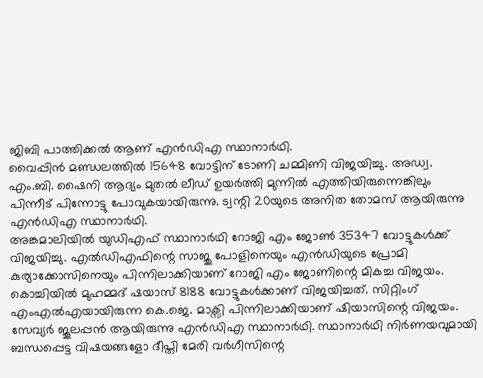ജിബി പാത്തിക്കൽ ആണ് എൻഡിഎ സ്ഥാനാർഥി.
വൈപ്പിൻ മണ്ഡലത്തിൽ 15648 വോട്ടിന് ടോണി ചമ്മിണി വിജയിച്ചു. അഡ്വ. എം.ബി. ഷൈനി ആദ്യം മുതൽ ലീഡ് ഉയർത്തി മുന്നിൽ എത്തിയിരുന്നെങ്കിലും പിന്നീട് പിന്നോട്ടു പോവുകയായിരുന്നു. ട്വന്റി 20യുടെ അനിത തോമസ് ആയിരുന്നു എൻഡിഎ സ്ഥാനാർഥി.
അങ്കമാലിയിൽ യുഡിഎഫ് സ്ഥാനാർഥി റോജി എം ജോൺ 35347 വോട്ടുകൾക്ക് വിജയിച്ചു. എൽഡിഎഫിന്റെ സാജു പോളിനെയും എൻഡിയുടെ പ്രോമി കുര്യാക്കോസിനെയും പിന്നിലാക്കിയാണ് റോജി എം ജോണിന്റെ മികച്ച വിജയം. കൊച്ചിയിൽ മുഹമ്മദ് ഷയാസ് 8188 വോട്ടുകൾക്കാണ് വിജയിച്ചത്. സിറ്റിംഗ് എംഎൽഎയായിരുന്ന കെ.ജെ. മാക്സി പിന്നിലാക്കിയാണ് ഷിയാസിന്റെ വിജയം. സേവ്യർ ജൂലപ്പൻ ആയിരുന്നു എൻഡിഎ സ്ഥാനാർഥി. സ്ഥാനാർഥി നിർണയവുമായി ബന്ധപ്പെട്ട വിഷയങ്ങളോ ദീപ്തി മേരി വർഗീസിന്റെ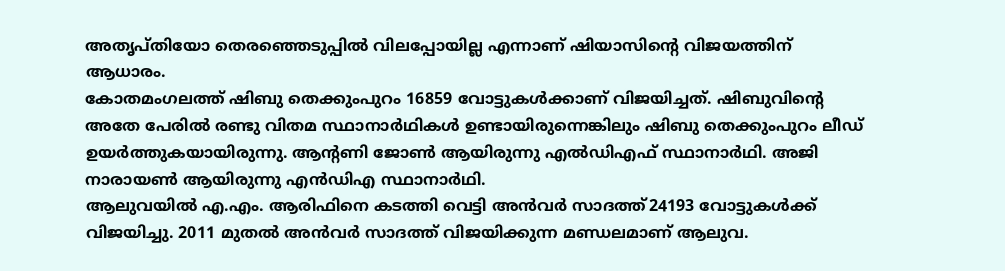അതൃപ്തിയോ തെരഞ്ഞെടുപ്പിൽ വിലപ്പോയില്ല എന്നാണ് ഷിയാസിന്റെ വിജയത്തിന് ആധാരം.
കോതമംഗലത്ത് ഷിബു തെക്കുംപുറം 16859 വോട്ടുകൾക്കാണ് വിജയിച്ചത്. ഷിബുവിന്റെ അതേ പേരിൽ രണ്ടു വിതമ സ്ഥാനാർഥികൾ ഉണ്ടായിരുന്നെങ്കിലും ഷിബു തെക്കുംപുറം ലീഡ് ഉയർത്തുകയായിരുന്നു. ആന്റണി ജോൺ ആയിരുന്നു എൽഡിഎഫ് സ്ഥാനാർഥി. അജി നാരായൺ ആയിരുന്നു എൻഡിഎ സ്ഥാനാർഥി.
ആലുവയിൽ എ.എം. ആരിഫിനെ കടത്തി വെട്ടി അൻവർ സാദത്ത്24193 വോട്ടുകൾക്ക് വിജയിച്ചു. 2011 മുതൽ അൻവർ സാദത്ത് വിജയിക്കുന്ന മണ്ഡലമാണ് ആലുവ.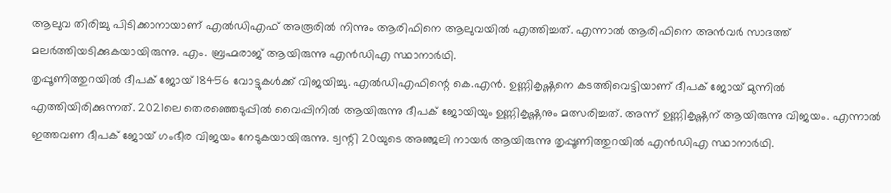ആലുവ തിരിച്ചു പിടിക്കാനായാണ് എൽഡിഎഫ് അരൂരിൽ നിന്നും ആരിഫിനെ ആലുവയിൽ എത്തിച്ചത്. എന്നാൽ ആരിഫിനെ അൻവർ സാദത്ത് മലർത്തിയടിക്കുകയായിരുന്നു. എം. ബ്രഹ്മരാജ് ആയിരുന്നു എൻഡിഎ സ്ഥാനാർഥി.
തൃപ്പൂണിത്തുറയിൽ ദീപക് ജോയ് 18456 വോട്ടുകൾക്ക് വിജയിച്ചു. എൽഡിഎഫിന്റെ കെ.എൻ. ഉണ്ണികൃഷ്ണനെ കടത്തിവെട്ടിയാണ് ദീപക് ജോയ് മുന്നിൽ എത്തിയിരിക്കുന്നത്. 2021ലെ തെരഞ്ഞെടുപ്പിൽ വൈപ്പിനിൽ ആയിരുന്നു ദീപക് ജോയിയും ഉണ്ണികൃഷ്ണനും മത്സരിച്ചത്. അന്ന് ഉണ്ണികൃഷ്ണന് ആയിരുന്നു വിജയം. എന്നാൽ ഇത്തവണ ദീപക് ജോയ് ഗംഭീര വിജയം നേടുകയായിരുന്നു. ട്വന്റി 20യുടെ അഞ്ജലി നായർ ആയിരുന്നു തൃപ്പൂണിത്തുറയിൽ എൻഡിഎ സ്ഥാനാർഥി.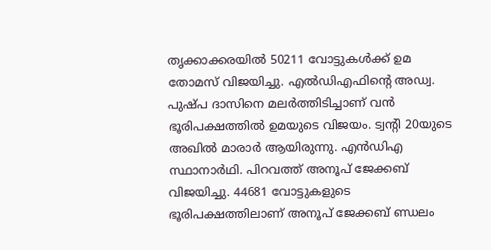തൃക്കാക്കരയിൽ 50211 വോട്ടുകൾക്ക് ഉമ തോമസ് വിജയിച്ചു. എൽഡിഎഫിന്റെ അഡ്വ. പുഷ്പ ദാസിനെ മലർത്തിടിച്ചാണ് വൻ ഭൂരിപക്ഷത്തിൽ ഉമയുടെ വിജയം. ട്വന്റി 20യുടെ അഖിൽ മാരാർ ആയിരുന്നു. എൻഡിഎ സ്ഥാനാർഥി. പിറവത്ത് അനൂപ് ജേക്കബ് വിജയിച്ചു. 44681 വോട്ടുകളുടെ ഭൂരിപക്ഷത്തിലാണ് അനൂപ് ജേക്കബ് ണ്ഡലം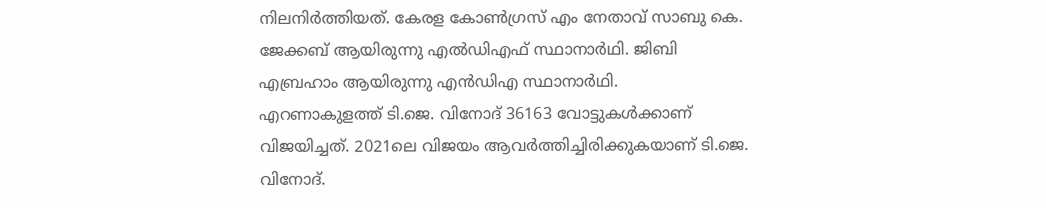നിലനിർത്തിയത്. കേരള കോൺഗ്രസ് എം നേതാവ് സാബു കെ. ജേക്കബ് ആയിരുന്നു എൽഡിഎഫ് സ്ഥാനാർഥി. ജിബി എബ്രഹാം ആയിരുന്നു എൻഡിഎ സ്ഥാനാർഥി.
എറണാകുളത്ത് ടി.ജെ. വിനോദ് 36163 വോട്ടുകൾക്കാണ് വിജയിച്ചത്. 2021ലെ വിജയം ആവർത്തിച്ചിരിക്കുകയാണ് ടി.ജെ. വിനോദ്.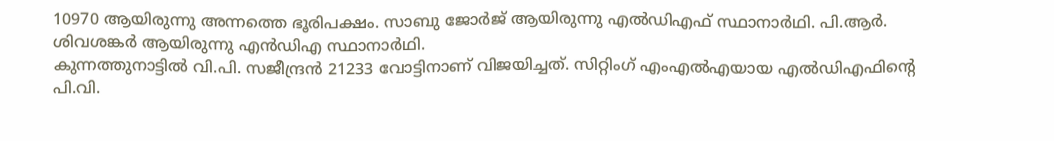10970 ആയിരുന്നു അന്നത്തെ ഭൂരിപക്ഷം. സാബു ജോർജ് ആയിരുന്നു എൽഡിഎഫ് സ്ഥാനാർഥി. പി.ആർ. ശിവശങ്കർ ആയിരുന്നു എൻഡിഎ സ്ഥാനാർഥി.
കുന്നത്തുനാട്ടിൽ വി.പി. സജീന്ദ്രൻ 21233 വോട്ടിനാണ് വിജയിച്ചത്. സിറ്റിംഗ് എംഎൽഎയായ എൽഡിഎഫിന്റെ പി.വി.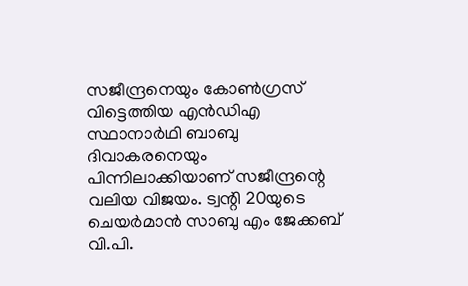സജീന്ദ്രനെയും കോൺഗ്രസ് വിട്ടെത്തിയ എൻഡിഎ സ്ഥാനാർഥി ബാബു ദിവാകരനെയും പിന്നിലാക്കിയാണ് സജീന്ദ്രന്റെ വലിയ വിജയം. ട്വന്റി 20യുടെ ചെയർമാൻ സാബു എം ജേക്കബ് വി.പി.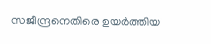സജീന്ദ്രനെതിരെ ഉയർത്തിയ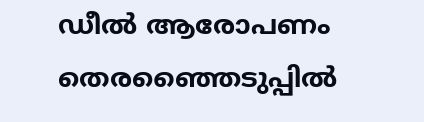ഡീൽ ആരോപണം തെരഞ്ഞൈടുപ്പിൽ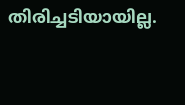തിരിച്ചടിയായില്ല.